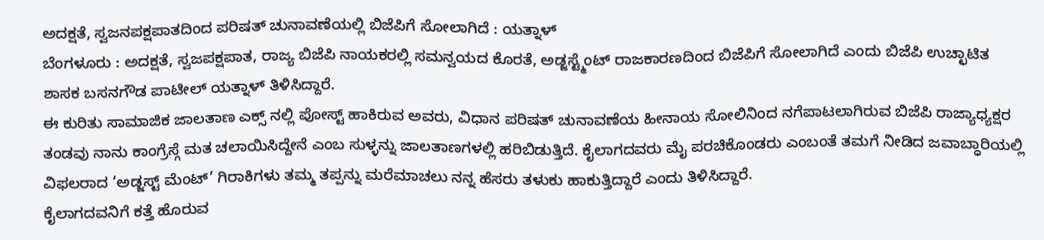ಅದಕ್ಷತೆ, ಸ್ವಜನಪಕ್ಷಪಾತದಿಂದ ಪರಿಷತ್ ಚುನಾವಣೆಯಲ್ಲಿ ಬಿಜೆಪಿಗೆ ಸೋಲಾಗಿದೆ : ಯತ್ನಾಳ್
ಬೆಂಗಳೂರು : ಅದಕ್ಷತೆ, ಸ್ವಜಪಕ್ಷಪಾತ, ರಾಜ್ಯ ಬಿಜೆಪಿ ನಾಯಕರಲ್ಲಿ ಸಮನ್ವಯದ ಕೊರತೆ, ಅಡ್ಜಸ್ಟ್ಮೆಂಟ್ ರಾಜಕಾರಣದಿಂದ ಬಿಜೆಪಿಗೆ ಸೋಲಾಗಿದೆ ಎಂದು ಬಿಜೆಪಿ ಉಚ್ಛಾಟಿತ ಶಾಸಕ ಬಸನಗೌಡ ಪಾಟೀಲ್ ಯತ್ನಾಳ್ ತಿಳಿಸಿದ್ದಾರೆ.
ಈ ಕುರಿತು ಸಾಮಾಜಿಕ ಜಾಲತಾಣ ಎಕ್ಸ್ ನಲ್ಲಿ ಪೋಸ್ಟ್ ಹಾಕಿರುವ ಅವರು, ವಿಧಾನ ಪರಿಷತ್ ಚುನಾವಣೆಯ ಹೀನಾಯ ಸೋಲಿನಿಂದ ನಗೆಪಾಟಲಾಗಿರುವ ಬಿಜೆಪಿ ರಾಜ್ಯಾಧ್ಯಕ್ಷರ ತಂಡವು ನಾನು ಕಾಂಗ್ರೆಸ್ಗೆ ಮತ ಚಲಾಯಿಸಿದ್ದೇನೆ ಎಂಬ ಸುಳ್ಳನ್ನು ಜಾಲತಾಣಗಳಲ್ಲಿ ಹರಿಬಿಡುತ್ತಿದೆ. ಕೈಲಾಗದವರು ಮೈ ಪರಚಿಕೊಂಡರು ಎಂಬಂತೆ ತಮಗೆ ನೀಡಿದ ಜವಾಬ್ಧಾರಿಯಲ್ಲಿ ವಿಫಲರಾದ ‘ಅಡ್ಜಸ್ಟ್ ಮೆಂಟ್’ ಗಿರಾಕಿಗಳು ತಮ್ಮ ತಪ್ಪನ್ನು ಮರೆಮಾಚಲು ನನ್ನ ಹೆಸರು ತಳುಕು ಹಾಕುತ್ತಿದ್ದಾರೆ ಎಂದು ತಿಳಿಸಿದ್ದಾರೆ.
ಕೈಲಾಗದವನಿಗೆ ಕತ್ತೆ ಹೊರುವ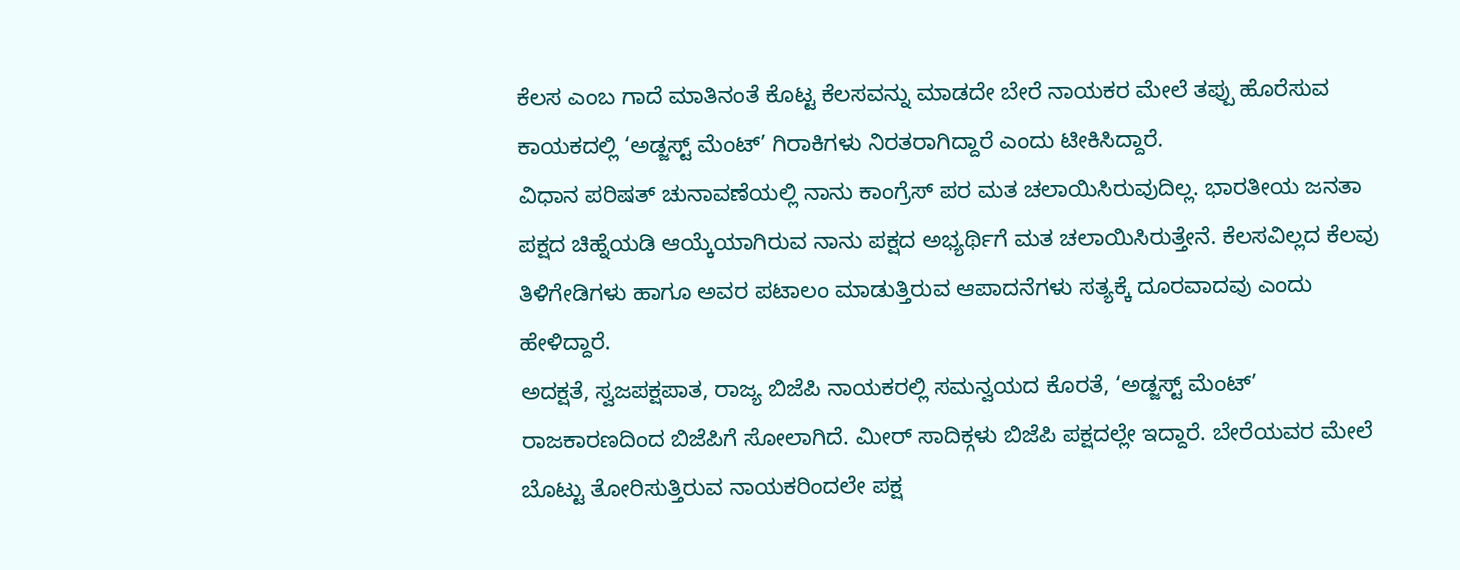ಕೆಲಸ ಎಂಬ ಗಾದೆ ಮಾತಿನಂತೆ ಕೊಟ್ಟ ಕೆಲಸವನ್ನು ಮಾಡದೇ ಬೇರೆ ನಾಯಕರ ಮೇಲೆ ತಪ್ಪು ಹೊರೆಸುವ ಕಾಯಕದಲ್ಲಿ ‘ಅಡ್ಜಸ್ಟ್ ಮೆಂಟ್’ ಗಿರಾಕಿಗಳು ನಿರತರಾಗಿದ್ದಾರೆ ಎಂದು ಟೀಕಿಸಿದ್ದಾರೆ.
ವಿಧಾನ ಪರಿಷತ್ ಚುನಾವಣೆಯಲ್ಲಿ ನಾನು ಕಾಂಗ್ರೆಸ್ ಪರ ಮತ ಚಲಾಯಿಸಿರುವುದಿಲ್ಲ. ಭಾರತೀಯ ಜನತಾ ಪಕ್ಷದ ಚಿಹ್ನೆಯಡಿ ಆಯ್ಕೆಯಾಗಿರುವ ನಾನು ಪಕ್ಷದ ಅಭ್ಯರ್ಥಿಗೆ ಮತ ಚಲಾಯಿಸಿರುತ್ತೇನೆ. ಕೆಲಸವಿಲ್ಲದ ಕೆಲವು ತಿಳಿಗೇಡಿಗಳು ಹಾಗೂ ಅವರ ಪಟಾಲಂ ಮಾಡುತ್ತಿರುವ ಆಪಾದನೆಗಳು ಸತ್ಯಕ್ಕೆ ದೂರವಾದವು ಎಂದು ಹೇಳಿದ್ದಾರೆ.
ಅದಕ್ಷತೆ, ಸ್ವಜಪಕ್ಷಪಾತ, ರಾಜ್ಯ ಬಿಜೆಪಿ ನಾಯಕರಲ್ಲಿ ಸಮನ್ವಯದ ಕೊರತೆ, ‘ಅಡ್ಜಸ್ಟ್ ಮೆಂಟ್’ ರಾಜಕಾರಣದಿಂದ ಬಿಜೆಪಿಗೆ ಸೋಲಾಗಿದೆ. ಮೀರ್ ಸಾದಿಕ್ಗಳು ಬಿಜೆಪಿ ಪಕ್ಷದಲ್ಲೇ ಇದ್ದಾರೆ. ಬೇರೆಯವರ ಮೇಲೆ ಬೊಟ್ಟು ತೋರಿಸುತ್ತಿರುವ ನಾಯಕರಿಂದಲೇ ಪಕ್ಷ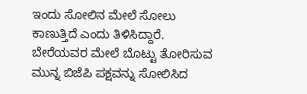ಇಂದು ಸೋಲಿನ ಮೇಲೆ ಸೋಲು ಕಾಣುತ್ತಿದೆ ಎಂದು ತಿಳಿಸಿದ್ದಾರೆ.
ಬೇರೆಯವರ ಮೇಲೆ ಬೊಟ್ಟು ತೋರಿಸುವ ಮುನ್ನ ಬಿಜೆಪಿ ಪಕ್ಷವನ್ನು ಸೋಲಿಸಿದ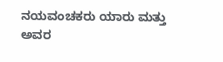ನಯವಂಚಕರು ಯಾರು ಮತ್ತು ಅವರ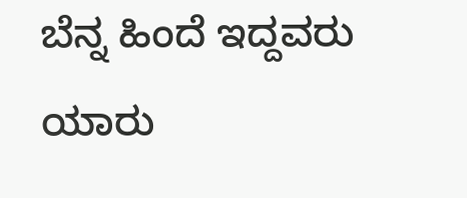ಬೆನ್ನ ಹಿಂದೆ ಇದ್ದವರು ಯಾರು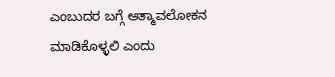ಎಂಬುದರ ಬಗ್ಗೆ ಆತ್ಮಾವಲೋಕನ ಮಾಡಿಕೊಳ್ಳಲಿ ಎಂದು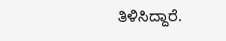ತಿಳಿಸಿದ್ದಾರೆ.